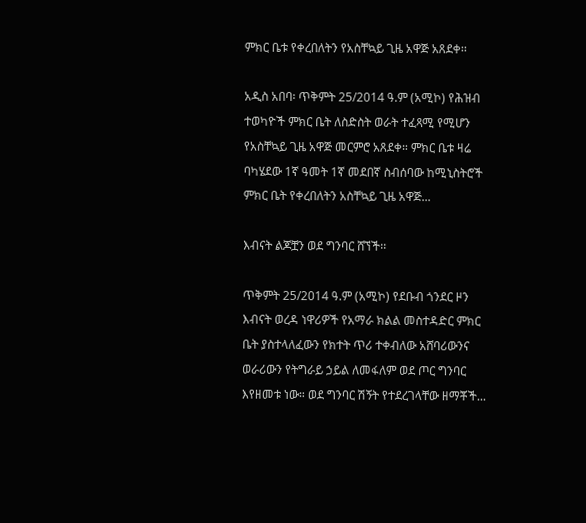ምክር ቤቱ የቀረበለትን የአስቸኳይ ጊዜ አዋጅ አጸደቀ፡፡

አዲስ አበባ፡ ጥቅምት 25/2014 ዓ.ም (አሚኮ) የሕዝብ ተወካዮች ምክር ቤት ለስድስት ወራት ተፈጻሚ የሚሆን የአስቸኳይ ጊዜ አዋጅ መርምሮ አጸደቀ። ምክር ቤቱ ዛሬ ባካሄደው 1ኛ ዓመት 1ኛ መደበኛ ስብሰባው ከሚኒስትሮች ምክር ቤት የቀረበለትን አስቸኳይ ጊዜ አዋጅ...

እብናት ልጆቿን ወደ ግንባር ሸኘች፡፡

ጥቅምት 25/2014 ዓ.ም (አሚኮ) የደቡብ ጎንደር ዞን እብናት ወረዳ ነዋሪዎች የአማራ ክልል መስተዳድር ምክር ቤት ያስተላለፈውን የክተት ጥሪ ተቀብለው አሸባሪውንና ወራሪውን የትግራይ ኃይል ለመፋለም ወደ ጦር ግንባር እየዘመቱ ነው። ወደ ግንባር ሽኝት የተደረገላቸው ዘማቾች...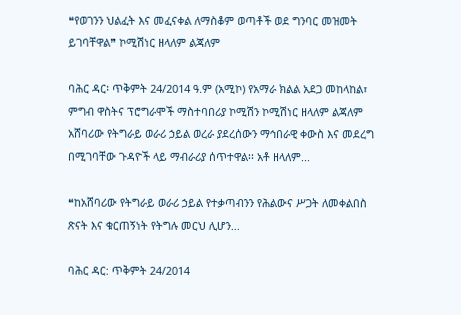❝የወገንን ህልፈት እና መፈናቀል ለማስቆም ወጣቶች ወደ ግንባር መዝመት ይገባቸዋል❞ ኮሚሽነር ዘላለም ልጃለም

ባሕር ዳር፡ ጥቅምት 24/2014 ዓ.ም (አሚኮ) የአማራ ክልል አደጋ መከላከል፣ ምግብ ዋስትና ፕሮግራሞች ማስተባበሪያ ኮሚሽን ኮሚሽነር ዘላለም ልጃለም አሸባሪው የትግራይ ወራሪ ኃይል ወረራ ያደረሰውን ማኅበራዊ ቀውስ እና መደረግ በሚገባቸው ጉዳዮች ላይ ማብራሪያ ሰጥተዋል፡፡ አቶ ዘላለም...

❝ከአሸባሪው የትግራይ ወራሪ ኃይል የተቃጣብንን የሕልውና ሥጋት ለመቀልበስ ጽናት እና ቁርጠኝነት የትግሉ መርህ ሊሆን...

ባሕር ዳር: ጥቅምት 24/2014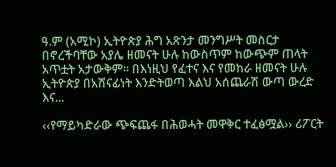ዓ.ም (አሚኮ) ኢትዮጵያ ሕግ አጽንታ መንግሥት መስርታ በኖረችባቸው አያሌ ዘመናት ሁሉ ከውስጥም ከውጭም ጠላት አጥቷት አታውቅም፡፡ በእነዚህ የፈተና እና የመከራ ዘመናት ሁሉ ኢትዮጵያ በአሸናፊነት እንድትወጣ እልህ አሰጨራሽ ውጣ ውረድ እና...

‹‹የማይካድራው ጭፍጨፋ በሕወሓት መዋቅር ተፈፅሟል›› ሪፖርት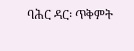ባሕር ዳር፡ ጥቅምት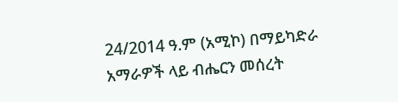24/2014 ዓ.ም (አሚኮ) በማይካድራ አማራዎች ላይ ብሔርን መሰረት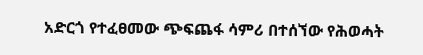አድርጎ የተፈፀመው ጭፍጨፋ ሳምሪ በተሰኘው የሕወሓት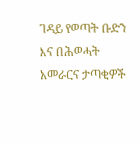ገዳይ የወጣት ቡድን እና በሕወሓት አመራርና ታጣቂዎች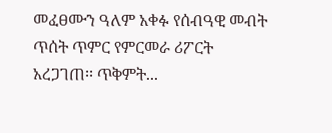መፈፀሙን ዓለም አቀፉ የሰብዓዊ መብት ጥሰት ጥምር የምርመራ ሪፖርት አረጋገጠ፡፡ ጥቅምት...